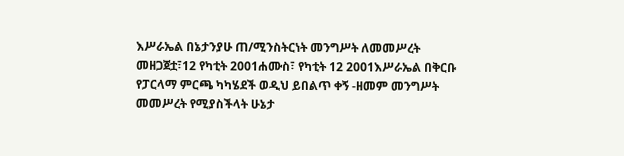እሥራኤል በኔታንያሁ ጠ/ሚንስትርነት መንግሥት ለመመሥረት መዘጋጀቷ፣12 የካቲት 2001ሐሙስ፣ የካቲት 12 2001እሥራኤል በቅርቡ የፓርላማ ምርጫ ካካሄደች ወዲህ ይበልጥ ቀኝ -ዘመም መንግሥት መመሥረት የሚያስችላት ሁኔታ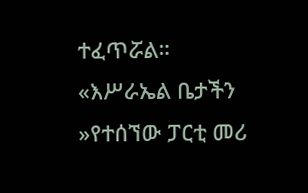ተፈጥሯል። «እሥራኤል ቤታችን »የተሰኘው ፓርቲ መሪ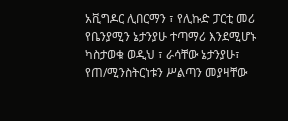አቪግዶር ሊበርማን ፣ የሊኩድ ፓርቲ መሪ የቤንያሚን ኔታንያሁ ተጣማሪ እንደሚሆኑ ካስታወቁ ወዲህ ፣ ራሳቸው ኔታንያሁ፣ የጠ/ሚንስትርነቱን ሥልጣን መያዛቸው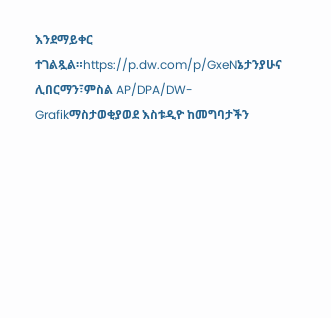እንደማይቀር ተገልጿል።https://p.dw.com/p/GxeNኔታንያሁና ሊበርማን፣ምስል AP/DPA/DW-Grafikማስታወቂያወደ እስቱዲዮ ከመግባታችን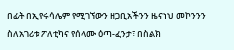በፊት በኢየሩሳሌም የሚገኘውን ዘጋቢአችንን ዜናነህ መኮንንን ስለአገሪቱ ፖለቲካና የሰላሙ ዕጣ-ፈንታ፣ በስልክ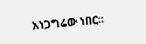አነጋግሬው ነበር።